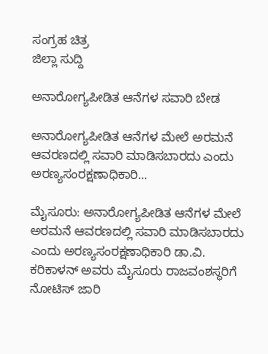ಸಂಗ್ರಹ ಚಿತ್ರ
ಜಿಲ್ಲಾ ಸುದ್ದಿ

ಅನಾರೋಗ್ಯಪೀಡಿತ ಆನೆಗಳ ಸವಾರಿ ಬೇಡ

ಅನಾರೋಗ್ಯಪೀಡಿತ ಆನೆಗಳ ಮೇಲೆ ಅರಮನೆ ಆವರಣದಲ್ಲಿ ಸವಾರಿ ಮಾಡಿಸಬಾರದು ಎಂದು ಅರಣ್ಯಸಂರಕ್ಷಣಾಧಿಕಾರಿ...

ಮೈಸೂರು: ಅನಾರೋಗ್ಯಪೀಡಿತ ಆನೆಗಳ ಮೇಲೆ ಅರಮನೆ ಆವರಣದಲ್ಲಿ ಸವಾರಿ ಮಾಡಿಸಬಾರದು ಎಂದು ಅರಣ್ಯಸಂರಕ್ಷಣಾಧಿಕಾರಿ ಡಾ.ವಿ. ಕರಿಕಾಳನ್ ಅವರು ಮೈಸೂರು ರಾಜವಂಶಸ್ಥರಿಗೆ ನೋಟಿಸ್ ಜಾರಿ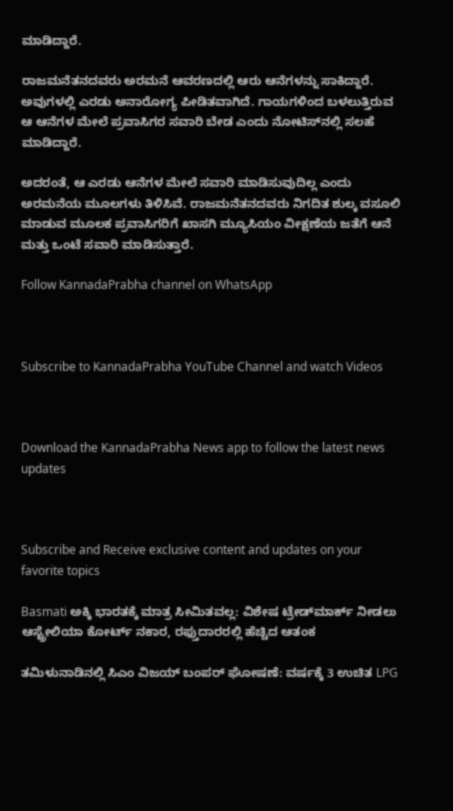ಮಾಡಿದ್ದಾರೆ.

ರಾಜಮನೆತನದವರು ಅರಮನೆ ಆವರಣದಲ್ಲಿ ಆರು ಆನೆಗಳನ್ನು ಸಾಕಿದ್ದಾರೆ. ಅವುಗಳಲ್ಲಿ ಎರಡು ಅನಾರೋಗ್ಯ ಪೀಡಿತವಾಗಿದೆ. ಗಾಯಗಳಿಂದ ಬಳಲುತ್ತಿರುವ ಆ ಆನೆಗಳ ಮೇಲೆ ಪ್ರವಾಸಿಗರ ಸವಾರಿ ಬೇಡ ಎಂದು ನೋಟಿಸ್‍ನಲ್ಲಿ ಸಲಹೆ ಮಾಡಿದ್ದಾರೆ.

ಅದರಂತೆ, ಆ ಎರಡು ಆನೆಗಳ ಮೇಲೆ ಸವಾರಿ ಮಾಡಿಸುವುದಿಲ್ಲ ಎಂದು ಅರಮನೆಯ ಮೂಲಗಳು ತಿಳಿಸಿವೆ. ರಾಜಮನೆತನದವರು ನಿಗದಿತ ಶುಲ್ಕ ವಸೂಲಿ ಮಾಡುವ ಮೂಲಕ ಪ್ರವಾಸಿಗರಿಗೆ ಖಾಸಗಿ ಮ್ಯೂಸಿಯಂ ವೀಕ್ಷಣೆಯ ಜತೆಗೆ ಆನೆ ಮತ್ತು ಒಂಟೆ ಸವಾರಿ ಮಾಡಿಸುತ್ತಾರೆ.

Follow KannadaPrabha channel on WhatsApp



Subscribe to KannadaPrabha YouTube Channel and watch Videos



Download the KannadaPrabha News app to follow the latest news updates



Subscribe and Receive exclusive content and updates on your favorite topics

Basmati ಅಕ್ಕಿ ಭಾರತಕ್ಕೆ ಮಾತ್ರ ಸೀಮಿತವಲ್ಲ: ವಿಶೇಷ ಟ್ರೇಡ್‌ಮಾರ್ಕ್ ನೀಡಲು ಆಸ್ಟ್ರೇಲಿಯಾ ಕೋರ್ಟ್ ನಕಾರ, ರಫ್ತುದಾರರಲ್ಲಿ ಹೆಚ್ಚಿದ ಆತಂಕ

ತಮಿಳುನಾಡಿನಲ್ಲಿ ಸಿಎಂ ವಿಜಯ್ ಬಂಪರ್ ಘೋಷಣೆ: ವರ್ಷಕ್ಕೆ 3 ಉಚಿತ LPG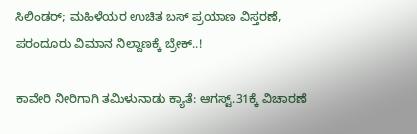ಸಿಲಿಂಡರ್; ಮಹಿಳೆಯರ ಉಚಿತ ಬಸ್ ಪ್ರಯಾಣ ವಿಸ್ತರಣೆ, ಪರಂದೂರು ವಿಮಾನ ನಿಲ್ದಾಣಕ್ಕೆ ಬ್ರೇಕ್..!

ಕಾವೇರಿ ನೀರಿಗಾಗಿ ತಮಿಳುನಾಡು ಕ್ಯಾತೆ: ಆಗಸ್ಟ್.31ಕ್ಕೆ ವಿಚಾರಣೆ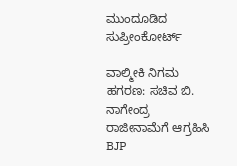ಮುಂದೂಡಿದ ಸುಪ್ರೀಂಕೋರ್ಟ್

ವಾಲ್ಮೀಕಿ ನಿಗಮ ಹಗರಣ: ಸಚಿವ ಬಿ. ನಾಗೇಂದ್ರ ರಾಜೀನಾಮೆಗೆ ಆಗ್ರಹಿಸಿ BJP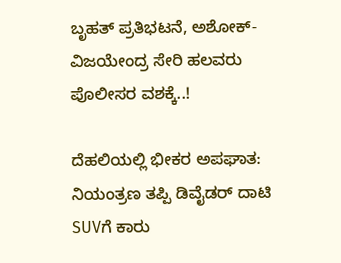ಬೃಹತ್ ಪ್ರತಿಭಟನೆ, ಅಶೋಕ್-ವಿಜಯೇಂದ್ರ ಸೇರಿ ಹಲವರು ಪೊಲೀಸರ ವಶಕ್ಕೆ..!

ದೆಹಲಿಯಲ್ಲಿ ಭೀಕರ ಅಪಘಾತ: ನಿಯಂತ್ರಣ ತಪ್ಪಿ ಡಿವೈಡರ್‌ ದಾಟಿ SUVಗೆ ಕಾರು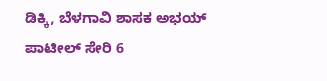ಡಿಕ್ಕಿ, ಬೆಳಗಾವಿ ಶಾಸಕ ಅಭಯ್ ಪಾಟೀಲ್ ಸೇರಿ 6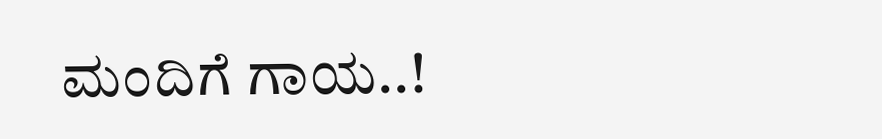ಮಂದಿಗೆ ಗಾಯ..!